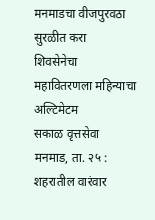मनमाडचा वीजपुरवठा सुरळीत करा
शिवसेनेचा महावितरणला महिन्याचा अल्टिमेटम
सकाळ वृत्तसेवा
मनमाड, ता. २५ : शहरातील वारंवार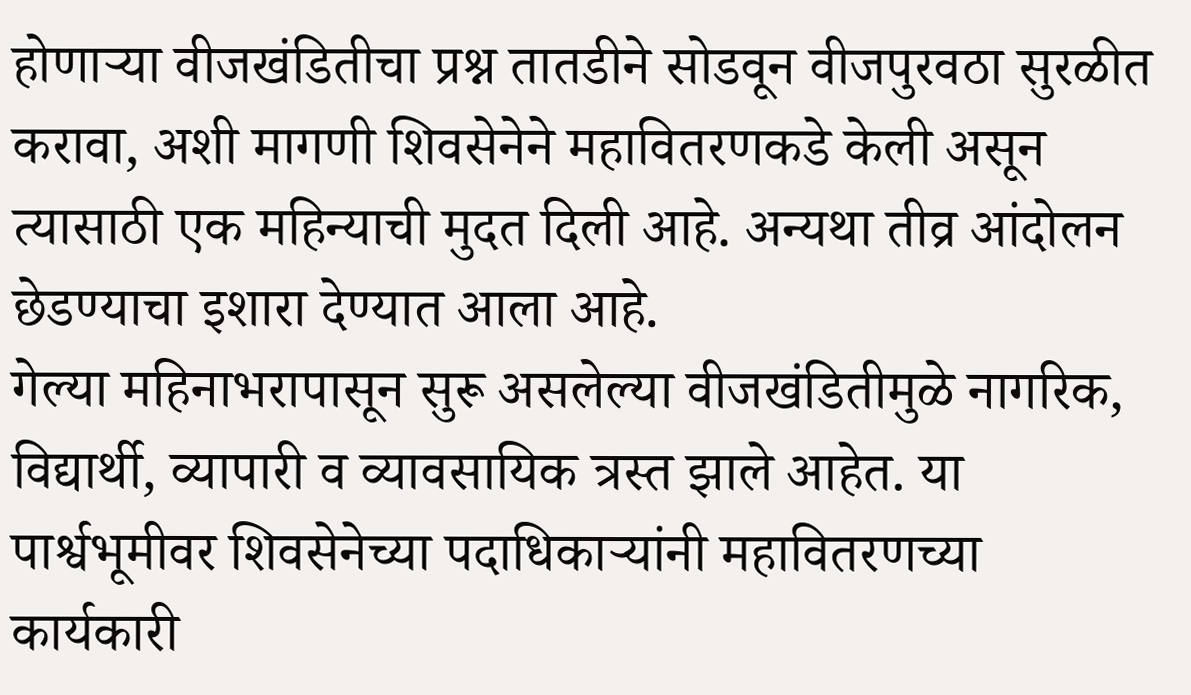होणाऱ्या वीजखंडितीचा प्रश्न तातडीने सोडवून वीजपुरवठा सुरळीत करावा, अशी मागणी शिवसेनेने महावितरणकडे केली असून त्यासाठी एक महिन्याची मुदत दिली आहे. अन्यथा तीव्र आंदोलन छेडण्याचा इशारा देण्यात आला आहे.
गेल्या महिनाभरापासून सुरू असलेल्या वीजखंडितीमुळे नागरिक, विद्यार्थी, व्यापारी व व्यावसायिक त्रस्त झाले आहेत. या पार्श्वभूमीवर शिवसेनेच्या पदाधिकाऱ्यांनी महावितरणच्या कार्यकारी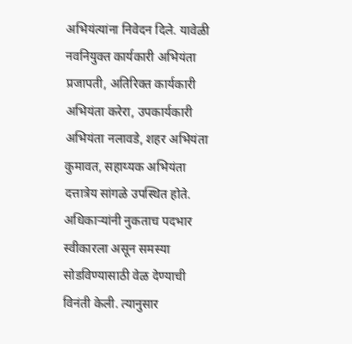अभियंत्यांना निवेदन दिले. यावेळी नवनियुक्त कार्यकारी अभियंता प्रजापती, अतिरिक्त कार्यकारी अभियंता करेरा, उपकार्यकारी अभियंता नलावडे, शहर अभियंता कुमावत, सहाय्यक अभियंता दत्तात्रेय सांगळे उपस्थित होते. अधिकाऱ्यांनी नुकताच पदभार स्वीकारला असून समस्या सोडविण्यासाठी वेळ देण्याची विनंती केली. त्यानुसार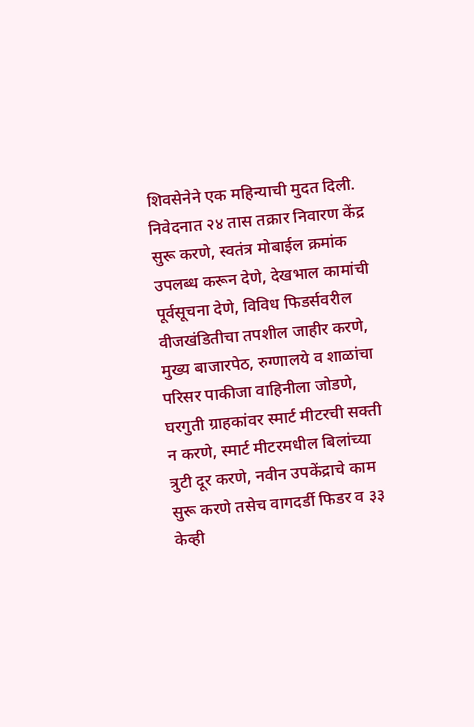शिवसेनेने एक महिन्याची मुदत दिली.
निवेदनात २४ तास तक्रार निवारण केंद्र सुरू करणे, स्वतंत्र मोबाईल क्रमांक उपलब्ध करून देणे, देखभाल कामांची पूर्वसूचना देणे, विविध फिडर्सवरील वीजखंडितीचा तपशील जाहीर करणे, मुख्य बाजारपेठ, रुग्णालये व शाळांचा परिसर पाकीजा वाहिनीला जोडणे, घरगुती ग्राहकांवर स्मार्ट मीटरची सक्ती न करणे, स्मार्ट मीटरमधील बिलांच्या त्रुटी दूर करणे, नवीन उपकेंद्राचे काम सुरू करणे तसेच वागदर्डी फिडर व ३३ केव्ही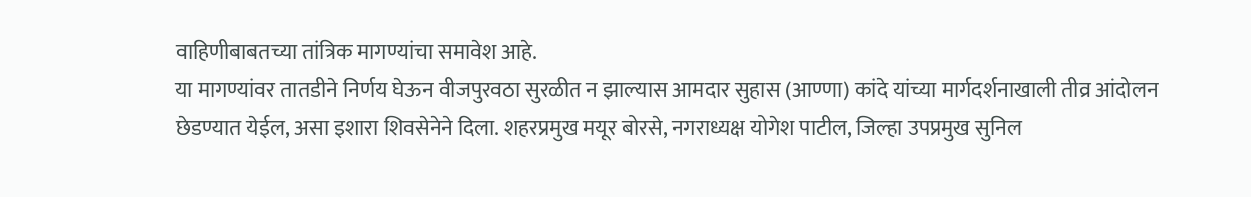वाहिणीबाबतच्या तांत्रिक मागण्यांचा समावेश आहे.
या मागण्यांवर तातडीने निर्णय घेऊन वीजपुरवठा सुरळीत न झाल्यास आमदार सुहास (आण्णा) कांदे यांच्या मार्गदर्शनाखाली तीव्र आंदोलन छेडण्यात येईल, असा इशारा शिवसेनेने दिला. शहरप्रमुख मयूर बोरसे, नगराध्यक्ष योगेश पाटील, जिल्हा उपप्रमुख सुनिल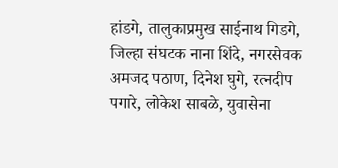हांडगे, तालुकाप्रमुख साईनाथ गिडगे, जिल्हा संघटक नाना शिंदे, नगरसेवक अमजद पठाण, दिनेश घुगे, रत्नदीप पगारे, लोकेश साबळे, युवासेना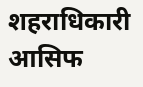शहराधिकारी आसिफ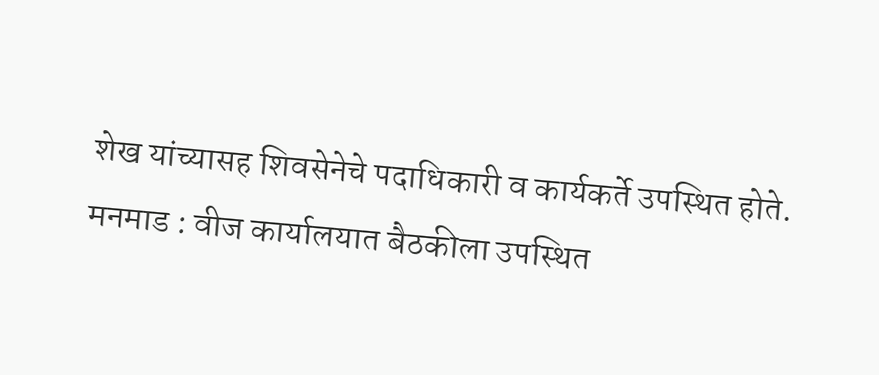शेख यांच्यासह शिवसेनेचे पदाधिकारी व कार्यकर्ते उपस्थित होते.
मनमाड : वीज कार्यालयात बैठकीला उपस्थित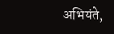अभियंते,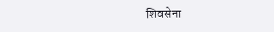शिवसेना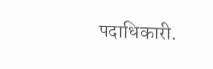पदाधिकारी.